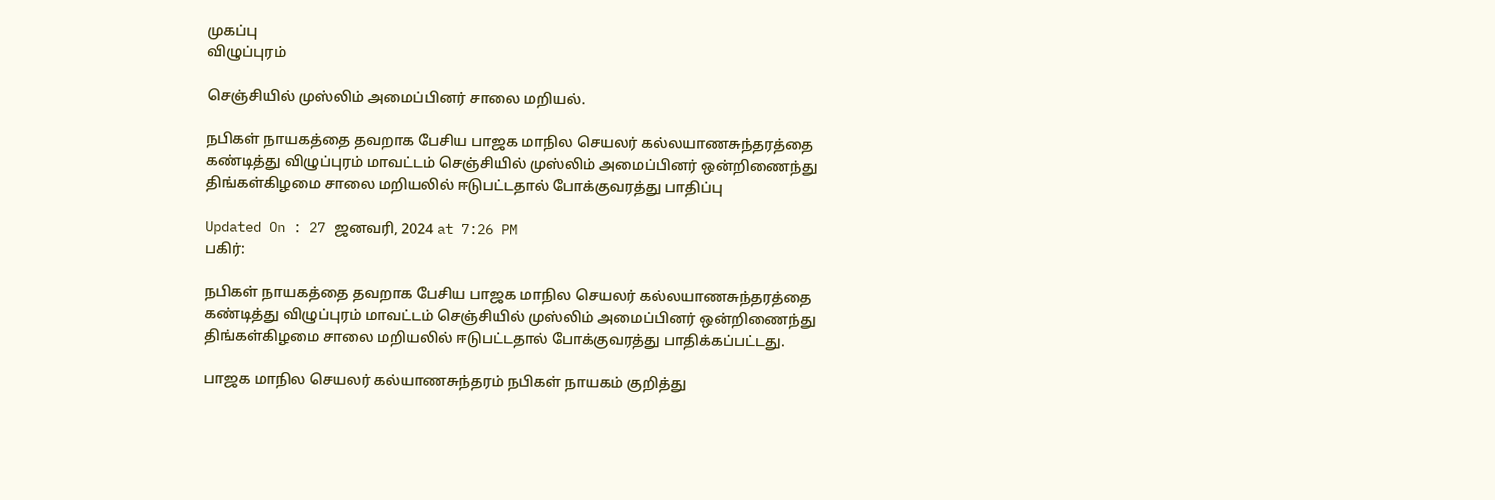முகப்பு
விழுப்புரம்

செஞ்சியில் முஸ்லிம் அமைப்பினர் சாலை மறியல்.

நபிகள் நாயகத்தை தவறாக பேசிய பாஜக மாநில செயலர் கல்லயாணசுந்தரத்தை கண்டித்து விழுப்புரம் மாவட்டம் செஞ்சியில் முஸ்லிம் அமைப்பினர் ஒன்றிணைந்து திங்கள்கிழமை சாலை மறியலில் ஈடுபட்டதால் போக்குவரத்து பாதிப்பு

Updated On : 27 ஜனவரி, 2024 at 7:26 PM
பகிர்:

நபிகள் நாயகத்தை தவறாக பேசிய பாஜக மாநில செயலர் கல்லயாணசுந்தரத்தை கண்டித்து விழுப்புரம் மாவட்டம் செஞ்சியில் முஸ்லிம் அமைப்பினர் ஒன்றிணைந்து திங்கள்கிழமை சாலை மறியலில் ஈடுபட்டதால் போக்குவரத்து பாதிக்கப்பட்டது.

பாஜக மாநில செயலர் கல்யாணசுந்தரம் நபிகள் நாயகம் குறித்து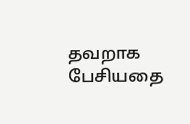தவறாக பேசியதை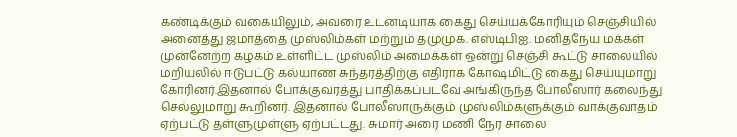கண்டிக்கும் வகையிலும், அவரை உடனடியாக கைது செய்யக்கோரியும் செஞ்சியில் அனைத்து ஜமாத்தை முஸ்லிம்கள் மற்றும் தமுமுக. எஸ்டிபிஐ. மனிதநேய மக்கள் முன்னேற்ற கழகம் உள்ளிட்ட முஸ்லிம் அமைக்கள் ஒன்று செஞ்சி கூட்டு சாலையில் மறியலில் ஈடுபட்டு கல்யாண சுந்தரத்திற்கு எதிராக கோஷமிட்டு கைது செய்யுமாறு கோரினர்.இதனால் போக்குவரத்து பாதிக்கப்படவே அங்கிருந்த போலீஸார் கலைந்து செல்லுமாறு கூறினர். இதனால் போலீஸாருக்கும் முஸ்லிம்களுக்கும் வாக்குவாதம் ஏற்பட்டு தள்ளுமுள்ளு ஏற்பட்டது. சுமார் அரை மணி நேர சாலை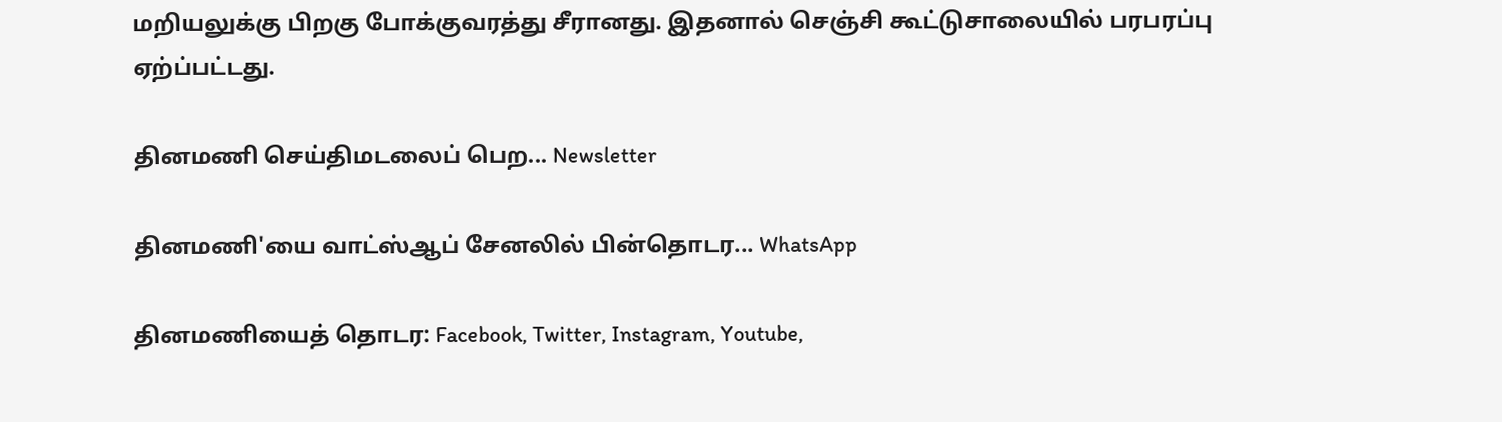மறியலுக்கு பிறகு போக்குவரத்து சீரானது. இதனால் செஞ்சி கூட்டுசாலையில் பரபரப்பு ஏற்ப்பட்டது.

தினமணி செய்திமடலைப் பெற... Newsletter

தினமணி'யை வாட்ஸ்ஆப் சேனலில் பின்தொடர... WhatsApp

தினமணியைத் தொடர: Facebook, Twitter, Instagram, Youtube,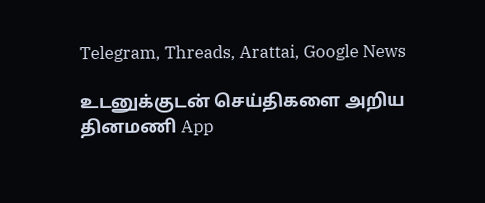Telegram, Threads, Arattai, Google News

உடனுக்குடன் செய்திகளை அறிய தினமணி App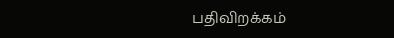பதிவிறக்கம்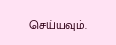செய்யவும்.